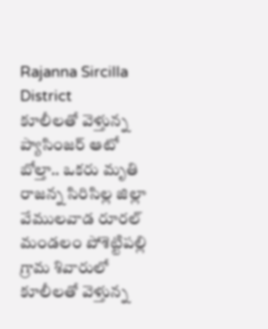Rajanna Sircilla District
కూలీలతో వెళ్తున్న ప్యాసింజర్ ఆటో బోల్తా.. ఒకరు మృతి
రాజన్న సిరిసిల్ల జిల్లా వేములవాడ రూరల్ మండలం పోశెట్టిపల్లి గ్రామ శివారులో కూలీలతో వెళ్తున్న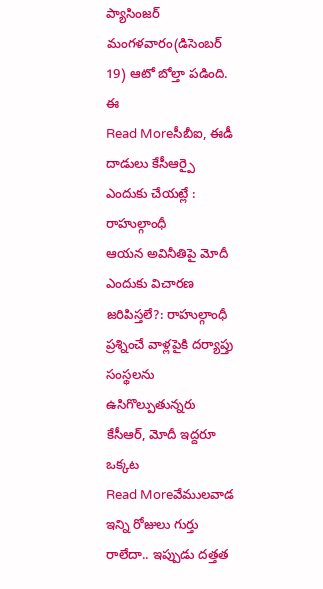ప్యాసింజర్ మంగళవారం(డిసెంబర్ 19) ఆటో బోల్తా పడింది. ఈ
Read Moreసీబీఐ, ఈడీ దాడులు కేసీఆర్పై ఎందుకు చేయట్లే : రాహుల్గాంధీ
ఆయన అవినీతిపై మోదీ ఎందుకు విచారణ జరిపిస్తలే?: రాహుల్గాంధీ ప్రశ్నించే వాళ్లపైకి దర్యాప్తు సంస్థలను ఉసిగొల్పుతున్నరు కేసీఆర్, మోదీ ఇద్దరూ ఒక్కట
Read Moreవేములవాడ ఇన్ని రోజులు గుర్తు రాలేదా.. ఇప్పుడు దత్తత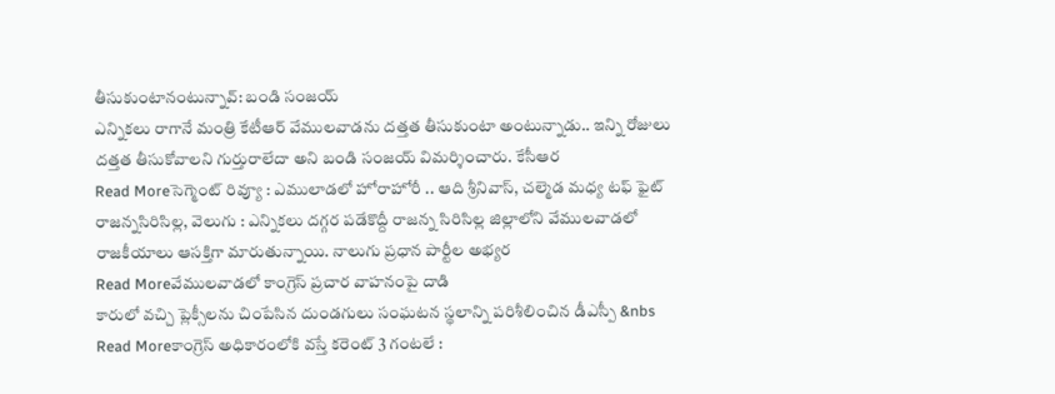తీసుకుంటానంటున్నావ్: బండి సంజయ్
ఎన్నికలు రాగానే మంత్రి కేటీఆర్ వేములవాడను దత్తత తీసుకుంటా అంటున్నాడు.. ఇన్ని రోజులు దత్తత తీసుకోవాలని గుర్తురాలేదా అని బండి సంజయ్ విమర్శించారు. కేసీఆర
Read Moreసెగ్మెంట్ రివ్యూ : ఎములాడలో హోరాహోరీ .. ఆది శ్రీనివాస్, చల్మెడ మధ్య టఫ్ ఫైట్
రాజన్నసిరిసిల్ల, వెలుగు : ఎన్నికలు దగ్గర పడేకొద్దీ రాజన్న సిరిసిల్ల జిల్లాలోని వేములవాడలో రాజకీయాలు ఆసక్తిగా మారుతున్నాయి. నాలుగు ప్రధాన పార్టీల అభ్యర
Read Moreవేములవాడలో కాంగ్రెస్ ప్రచార వాహనంపై దాడి
కారులో వచ్చి ప్లెక్సీలను చింపేసిన దుండగులు సంఘటన స్థలాన్ని పరిశీలించిన డీఎస్పీ &nbs
Read Moreకాంగ్రెస్ అధికారంలోకి వస్తే కరెంట్ 3 గంటలే :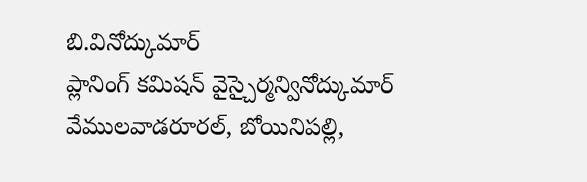బి.వినోద్కుమార్
ప్లానింగ్ కమిషన్ వైస్చైర్మన్వినోద్కుమార్ వేములవాడరూరల్, బోయినిపల్లి,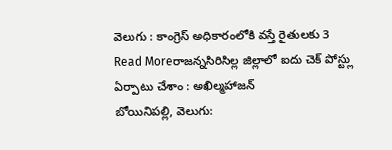వెలుగు : కాంగ్రెస్ అధికారంలోకి వస్తే రైతులకు 3
Read Moreరాజన్నసిరిసిల్ల జిల్లాలో ఐదు చెక్ పోస్ట్లు ఏర్పాటు చేశాం : అఖిల్మహాజన్
బోయినిపల్లి, వెలుగు: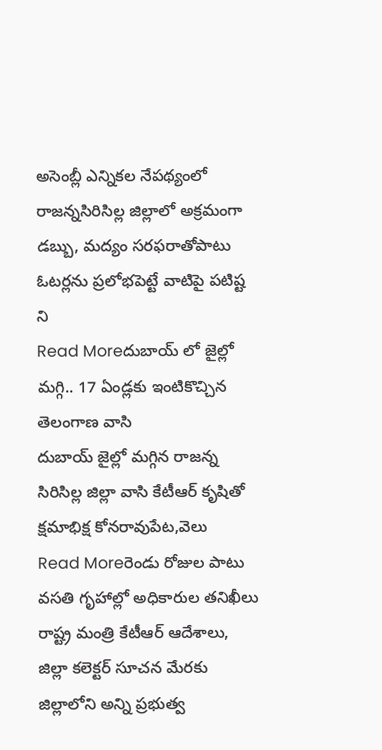అసెంబ్లీ ఎన్నికల నేపథ్యంలో రాజన్నసిరిసిల్ల జిల్లాలో అక్రమంగా డబ్బు, మద్యం సరఫరాతోపాటు ఓటర్లను ప్రలోభపెట్టే వాటిపై పటిష్ట ని
Read Moreదుబాయ్ లో జైల్లో మగ్గి.. 17 ఏండ్లకు ఇంటికొచ్చిన తెలంగాణ వాసి
దుబాయ్ జైల్లో మగ్గిన రాజన్న సిరిసిల్ల జిల్లా వాసి కేటీఆర్ కృషితో క్షమాభిక్ష కోనరావుపేట,వెలు
Read Moreరెండు రోజుల పాటు వసతి గృహాల్లో అధికారుల తనిఖీలు
రాష్ట్ర మంత్రి కేటీఆర్ ఆదేశాలు, జిల్లా కలెక్టర్ సూచన మేరకు జిల్లాలోని అన్ని ప్రభుత్వ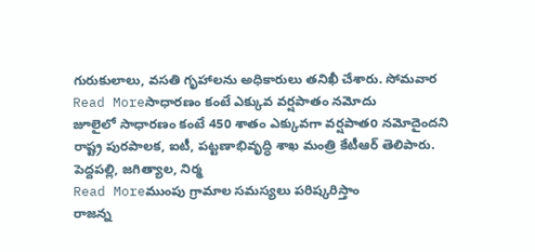గురుకులాలు, వసతి గృహాలను అధికారులు తనిఖీ చేశారు. సోమవార
Read Moreసాధారణం కంటే ఎక్కువ వర్షపాతం నమోదు
జూలైలో సాధారణం కంటే 450 శాతం ఎక్కువగా వర్షపాతo నమోదైందని రాష్ట్ర పురపాలక, ఐటీ, పట్టణాభివృద్ధి శాఖ మంత్రి కేటీఆర్ తెలిపారు. పెద్దపల్లి, జగిత్యాల, నిర్మ
Read Moreముంపు గ్రామాల సమస్యలు పరిష్కరిస్తాం
రాజన్న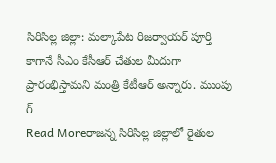సిరిసిల్ల జిల్లా: మల్కాపేట రిజర్వాయర్ పూర్తి కాగానే సీఎం కేసీఆర్ చేతుల మీదుగా ప్రారంభిస్తామని మంత్రి కేటీఆర్ అన్నారు. ముంపు గ్
Read Moreరాజన్న సిరిసిల్ల జిల్లాలో రైతుల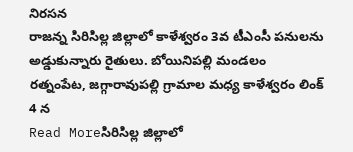నిరసన
రాజన్న సిరిసిల్ల జిల్లాలో కాళేశ్వరం 3వ టీఎంసీ పనులను అడ్డుకున్నారు రైతులు. బోయినిపల్లి మండలం రత్నంపేట, జగ్గారావుపల్లి గ్రామాల మధ్య కాళేశ్వరం లింక్ 4 న
Read Moreసిరిసిల్ల జిల్లాలో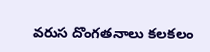వరుస దొంగతనాలు కలకలం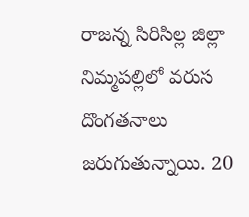రాజన్న సిరిసిల్ల జిల్లా నిమ్మపల్లిలో వరుస దొంగతనాలు జరుగుతున్నాయి. 20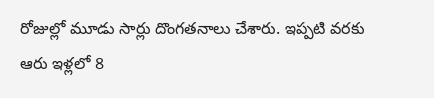రోజుల్లో మూడు సార్లు దొంగతనాలు చేశారు. ఇప్పటి వరకు ఆరు ఇళ్లలో 8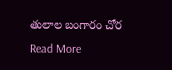తులాల బంగారం చోర
Read More